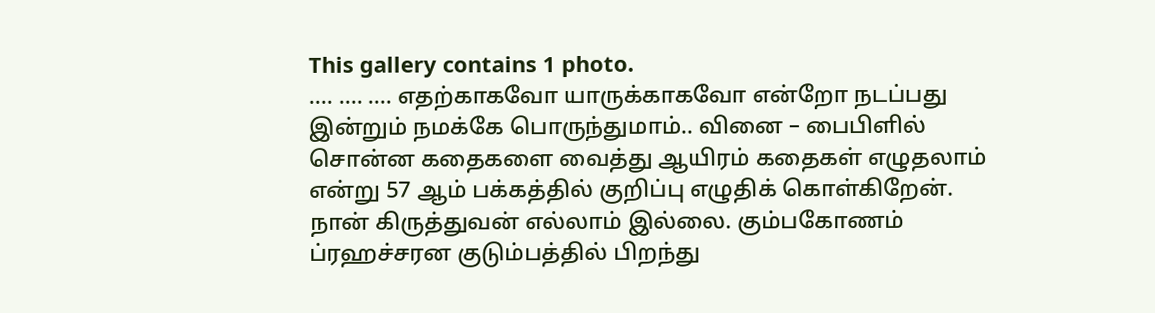This gallery contains 1 photo.
…. …. …. எதற்காகவோ யாருக்காகவோ என்றோ நடப்பது இன்றும் நமக்கே பொருந்துமாம்.. வினை – பைபிளில் சொன்ன கதைகளை வைத்து ஆயிரம் கதைகள் எழுதலாம் என்று 57 ஆம் பக்கத்தில் குறிப்பு எழுதிக் கொள்கிறேன். நான் கிருத்துவன் எல்லாம் இல்லை. கும்பகோணம் ப்ரஹச்சரன குடும்பத்தில் பிறந்து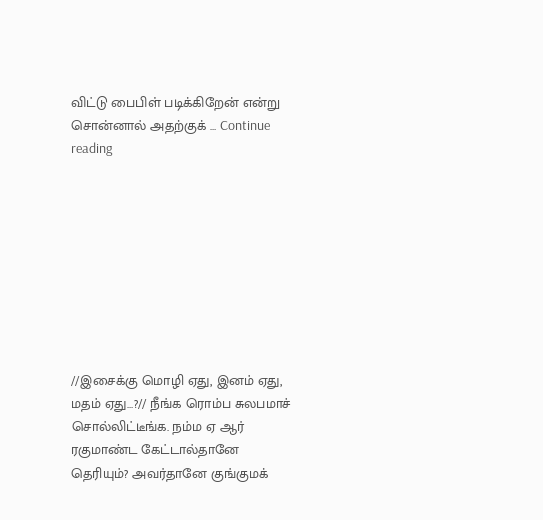விட்டு பைபிள் படிக்கிறேன் என்று சொன்னால் அதற்குக் … Continue reading









//இசைக்கு மொழி ஏது, இனம் ஏது, மதம் ஏது…?// நீங்க ரொம்ப சுலபமாச் சொல்லிட்டீங்க. நம்ம ஏ ஆர் ரகுமாண்ட கேட்டால்தானே தெரியும்? அவர்தானே குங்குமக்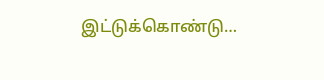இட்டுக்கொண்டு…